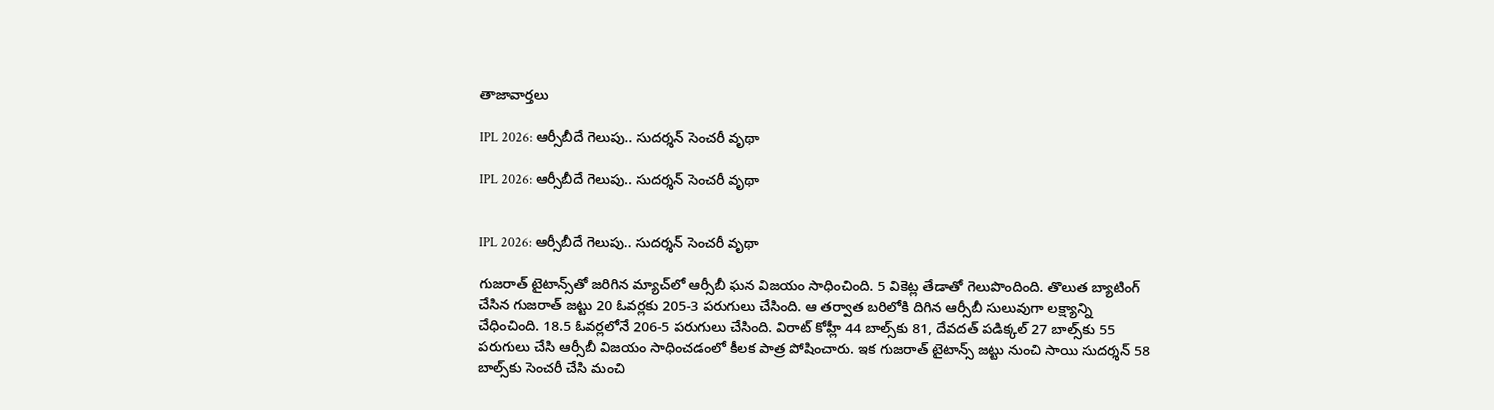తాజావార్తలు

IPL 2026: ఆర్సీబీదే గెలుపు.. సుదర్శన్ సెంచరీ వృథా

IPL 2026: ఆర్సీబీదే గెలుపు.. సుదర్శన్ సెంచరీ వృథా


IPL 2026: ఆర్సీబీదే గెలుపు.. సుదర్శన్ సెంచరీ వృథా

గుజరాత్ టైటాన్స్‌తో జరిగిన మ్యాచ్‌లో ఆర్సీబీ ఘన విజయం సాధించింది. 5 వికెట్ల తేడాతో గెలుపొందింది. తొలుత బ్యాటింగ్ చేసిన గుజరాత్ జట్టు 20 ఓవర్లకు 205-3 పరుగులు చేసింది. ఆ తర్వాత బరిలోకి దిగిన ఆర్సీబీ సులువుగా లక్ష్యాన్ని చేధించింది. 18.5 ఓవర్లలోనే 206-5 పరుగులు చేసింది. విరాట్ కోహ్లీ 44 బాల్స్‌కు 81, దేవదత్ పడిక్కల్ 27 బాల్స్‌కు 55 పరుగులు చేసి ఆర్సీబీ విజయం సాధించడంలో కీలక పాత్ర పోషించారు. ఇక గుజరాత్ టైటాన్స్ జట్టు నుంచి సాయి సుదర్శన్ 58 బాల్స్‌కు సెంచరీ చేసి మంచి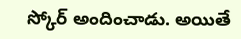స్కోర్ అందించాడు. అయితే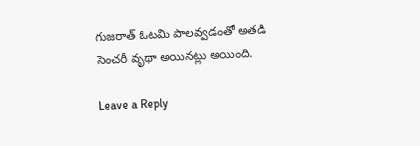గుజరాత్ ఓటమి పాలవ్వడంతో అతడి సెంచరీ వృథా అయినట్లు అయింది.

Leave a Reply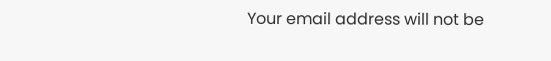Your email address will not be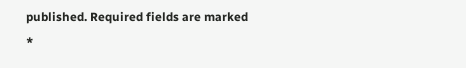published. Required fields are marked *